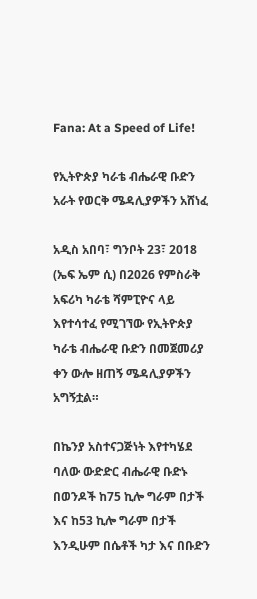Fana: At a Speed of Life!

የኢትዮጵያ ካራቴ ብሔራዊ ቡድን አራት የወርቅ ሜዳሊያዎችን አሸነፈ

አዲስ አበባ፣ ግንቦት 23፣ 2018 (ኤፍ ኤም ሲ) በ2026 የምስራቅ አፍሪካ ካራቴ ሻምፒዮና ላይ እየተሳተፈ የሚገኘው የኢትዮጵያ ካራቴ ብሔራዊ ቡድን በመጀመሪያ ቀን ውሎ ዘጠኝ ሜዳሊያዎችን አግኝቷል።

በኬንያ አስተናጋጅነት እየተካሄደ ባለው ውድድር ብሔራዊ ቡድኑ በወንዶች ከ75 ኪሎ ግራም በታች እና ከ53 ኪሎ ግራም በታች እንዲሁም በሴቶች ካታ እና በቡድን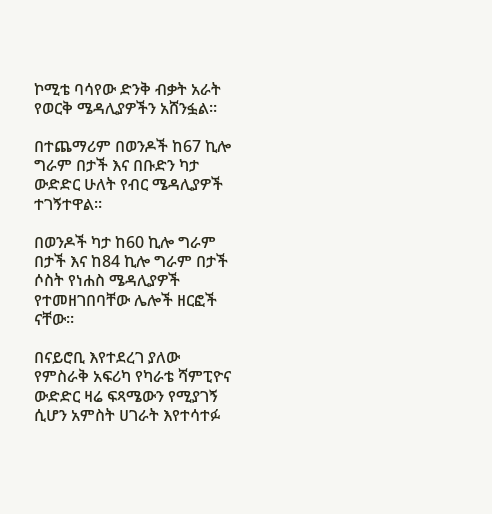ኮሚቴ ባሳየው ድንቅ ብቃት አራት የወርቅ ሜዳሊያዎችን አሸንፏል።

በተጨማሪም በወንዶች ከ67 ኪሎ ግራም በታች እና በቡድን ካታ ውድድር ሁለት የብር ሜዳሊያዎች ተገኝተዋል።

በወንዶች ካታ ከ60 ኪሎ ግራም በታች እና ከ84 ኪሎ ግራም በታች ሶስት የነሐስ ሜዳሊያዎች የተመዘገበባቸው ሌሎች ዘርፎች ናቸው።

በናይሮቢ እየተደረገ ያለው የምስራቅ አፍሪካ የካራቴ ሻምፒዮና ውድድር ዛሬ ፍጻሜውን የሚያገኝ ሲሆን አምስት ሀገራት እየተሳተፉ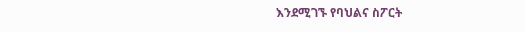እንደሚገኙ የባህልና ስፖርት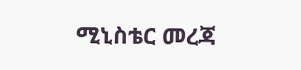ሚኒስቴር መረጃ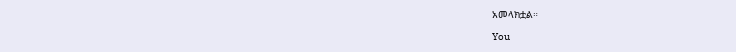አመላክቷል።

You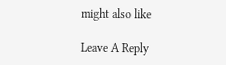might also like

Leave A Reply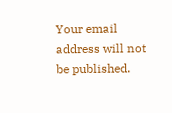Your email address will not be published.